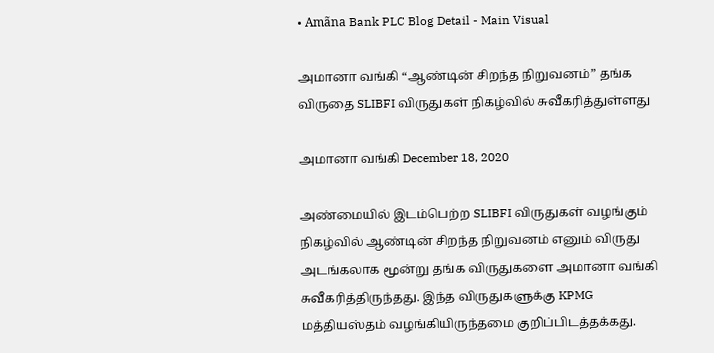• Amãna Bank PLC Blog Detail - Main Visual

அமானா வங்கி “ஆண்டின் சிறந்த நிறுவனம்” தங்க விருதை SLIBFI விருதுகள் நிகழ்வில் சுவீகரித்துள்ளது

அமானா வங்கி December 18, 2020

அண்மையில் இடம்பெற்ற SLIBFI விருதுகள் வழங்கும் நிகழ்வில் ஆண்டின் சிறந்த நிறுவனம் எனும் விருது அடங்கலாக மூன்று தங்க விருதுகளை அமானா வங்கி சுவீகரித்திருந்தது. இந்த விருதுகளுக்கு KPMG மத்தியஸ்தம் வழங்கியிருந்தமை குறிப்பிடத்தக்கது.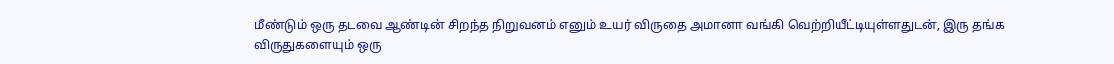மீண்டும் ஒரு தடவை ஆண்டின் சிறந்த நிறுவனம் எனும் உயர் விருதை அமானா வங்கி வெற்றியீட்டியுள்ளதுடன், இரு தங்க விருதுகளையும் ஒரு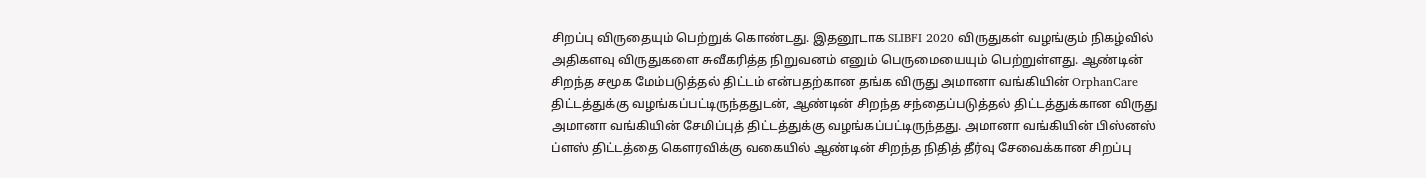சிறப்பு விருதையும் பெற்றுக் கொண்டது. இதனூடாக SLIBFI 2020 விருதுகள் வழங்கும் நிகழ்வில் அதிகளவு விருதுகளை சுவீகரித்த நிறுவனம் எனும் பெருமையையும் பெற்றுள்ளது. ஆண்டின் சிறந்த சமூக மேம்படுத்தல் திட்டம் என்பதற்கான தங்க விருது அமானா வங்கியின் OrphanCare திட்டத்துக்கு வழங்கப்பட்டிருந்ததுடன், ஆண்டின் சிறந்த சந்தைப்படுத்தல் திட்டத்துக்கான விருது அமானா வங்கியின் சேமிப்புத் திட்டத்துக்கு வழங்கப்பட்டிருந்தது. அமானா வங்கியின் பிஸ்னஸ் ப்ளஸ் திட்டத்தை கௌரவிக்கு வகையில் ஆண்டின் சிறந்த நிதித் தீர்வு சேவைக்கான சிறப்பு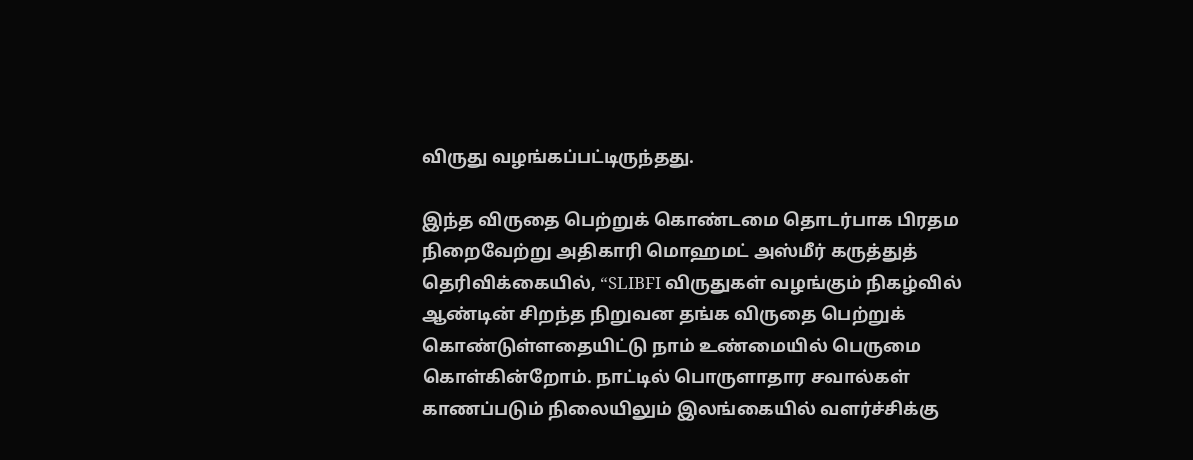விருது வழங்கப்பட்டிருந்தது.

இந்த விருதை பெற்றுக் கொண்டமை தொடர்பாக பிரதம நிறைவேற்று அதிகாரி மொஹமட் அஸ்மீர் கருத்துத் தெரிவிக்கையில், “SLIBFI விருதுகள் வழங்கும் நிகழ்வில் ஆண்டின் சிறந்த நிறுவன தங்க விருதை பெற்றுக் கொண்டுள்ளதையிட்டு நாம் உண்மையில் பெருமை கொள்கின்றோம். நாட்டில் பொருளாதார சவால்கள் காணப்படும் நிலையிலும் இலங்கையில் வளர்ச்சிக்கு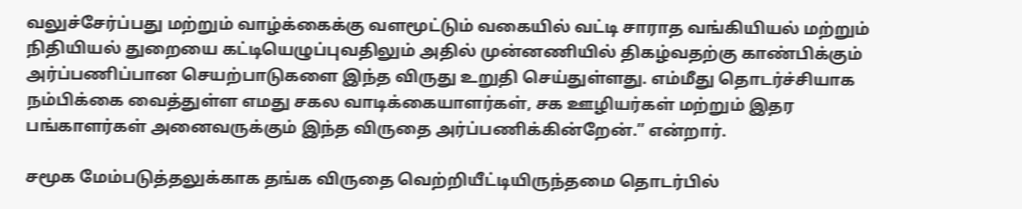வலுச்சேர்ப்பது மற்றும் வாழ்க்கைக்கு வளமூட்டும் வகையில் வட்டி சாராத வங்கியியல் மற்றும் நிதியியல் துறையை கட்டியெழுப்புவதிலும் அதில் முன்னணியில் திகழ்வதற்கு காண்பிக்கும் அர்ப்பணிப்பான செயற்பாடுகளை இந்த விருது உறுதி செய்துள்ளது. எம்மீது தொடர்ச்சியாக நம்பிக்கை வைத்துள்ள எமது சகல வாடிக்கையாளர்கள், சக ஊழியர்கள் மற்றும் இதர பங்காளர்கள் அனைவருக்கும் இந்த விருதை அர்ப்பணிக்கின்றேன்.” என்றார்.

சமூக மேம்படுத்தலுக்காக தங்க விருதை வெற்றியீட்டியிருந்தமை தொடர்பில்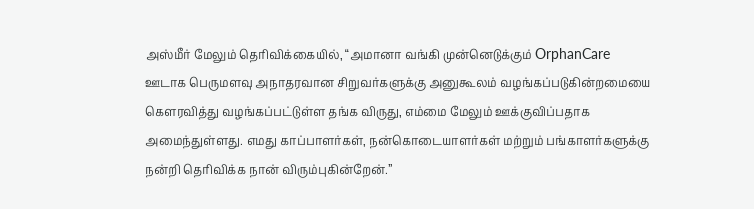அஸ்மீர் மேலும் தெரிவிக்கையில், “அமானா வங்கி முன்னெடுக்கும் OrphanCare ஊடாக பெருமளவு அநாதரவான சிறுவர்களுக்கு அனுகூலம் வழங்கப்படுகின்றமையை கௌரவித்து வழங்கப்பட்டுள்ள தங்க விருது, எம்மை மேலும் ஊக்குவிப்பதாக அமைந்துள்ளது. எமது காப்பாளர்கள், நன்கொடையாளர்கள் மற்றும் பங்காளர்களுக்கு நன்றி தெரிவிக்க நான் விரும்புகின்றேன்.”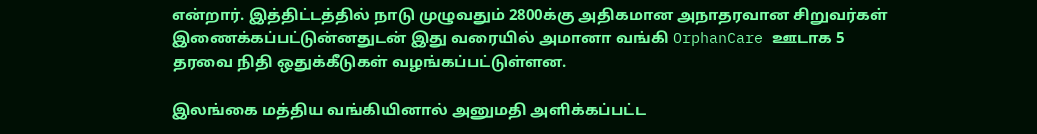என்றார். இத்திட்டத்தில் நாடு முழுவதும் 2800க்கு அதிகமான அநாதரவான சிறுவர்கள் இணைக்கப்பட்டுன்னதுடன் இது வரையில் அமானா வங்கி OrphanCare ஊடாக 5 தரவை நிதி ஒதுக்கீடுகள் வழங்கப்பட்டுள்ளன.

இலங்கை மத்திய வங்கியினால் அனுமதி அளிக்கப்பட்ட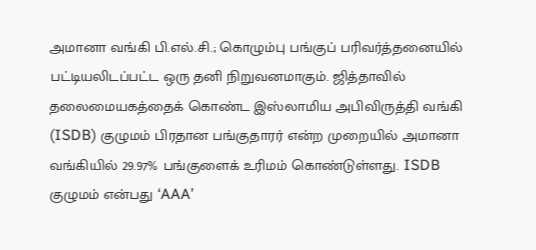அமானா வங்கி பி.எல்.சி.; கொழும்பு பங்குப் பரிவர்த்தனையில் பட்டியலிடப்பட்ட ஒரு தனி நிறுவனமாகும். ஜித்தாவில் தலைமையகத்தைக் கொண்ட இஸ்லாமிய அபிவிருத்தி வங்கி (ISDB) குழுமம் பிரதான பங்குதாரர் என்ற முறையில் அமானா வங்கியில் 29.97% பங்குளைக் உரிமம் கொண்டுள்ளது. ISDB குழுமம் என்பது ‘AAA’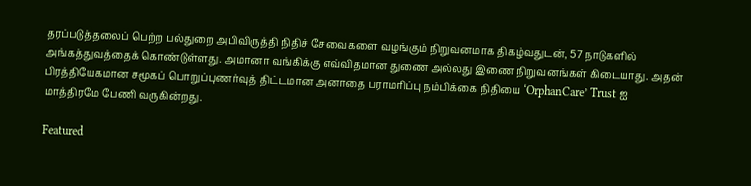தரப்படுத்தலைப் பெற்ற பல்துறை அபிவிருத்தி நிதிச் சேவைகளை வழங்கும் நிறுவனமாக திகழ்வதுடன், 57 நாடுகளில் அங்கத்துவத்தைக் கொண்டுள்ளது. அமானா வங்கிக்கு எவ்விதமான துணை அல்லது இணை நிறுவனங்கள் கிடையாது. அதன் பிரத்தியேகமான சமூகப் பொறுப்புணர்வுத் திட்டமான அனாதை பராமரிப்பு நம்பிக்கை நிதியை ‘OrphanCare’ Trust ஐ மாத்திரமே பேணி வருகின்றது.

Featured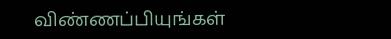விண்ணப்பியுங்கள்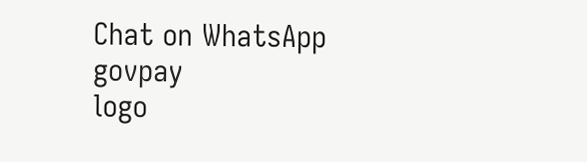Chat on WhatsApp
govpay
logo